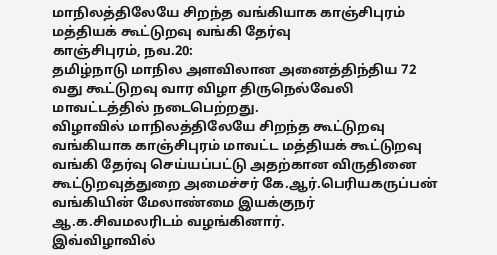மாநிலத்திலேயே சிறந்த வங்கியாக காஞ்சிபுரம் மத்தியக் கூட்டுறவு வங்கி தேர்வு
காஞ்சிபுரம், நவ.20:
தமிழ்நாடு மாநில அளவிலான அனைத்திந்திய 72 வது கூட்டுறவு வார விழா திருநெல்வேலி மாவட்டத்தில் நடைபெற்றது.
விழாவில் மாநிலத்திலேயே சிறந்த கூட்டுறவு வங்கியாக காஞ்சிபுரம் மாவட்ட மத்தியக் கூட்டுறவு வங்கி தேர்வு செய்யப்பட்டு அதற்கான விருதினை கூட்டுறவுத்துறை அமைச்சர் கே.ஆர்.பெரியகருப்பன் வங்கியின் மேலாண்மை இயக்குநர் ஆ.க.சிவமலரிடம் வழங்கினார்.
இவ்விழாவில்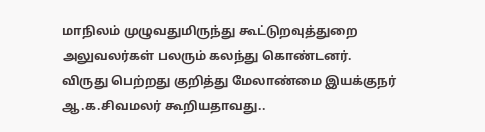மாநிலம் முழுவதுமிருந்து கூட்டுறவுத்துறை அலுவலர்கள் பலரும் கலந்து கொண்டனர்.
விருது பெற்றது குறித்து மேலாண்மை இயக்குநர் ஆ.க.சிவமலர் கூறியதாவது..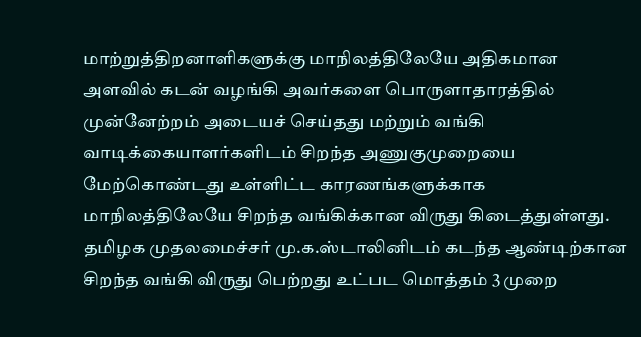மாற்றுத்திறனாளிகளுக்கு மாநிலத்திலேயே அதிகமான அளவில் கடன் வழங்கி அவர்களை பொருளாதாரத்தில் முன்னேற்றம் அடையச் செய்தது மற்றும் வங்கி வாடிக்கையாளர்களிடம் சிறந்த அணுகுமுறையை மேற்கொண்டது உள்ளிட்ட காரணங்களுக்காக மாநிலத்திலேயே சிறந்த வங்கிக்கான விருது கிடைத்துள்ளது.
தமிழக முதலமைச்சர் மு.க.ஸ்டாலினிடம் கடந்த ஆண்டிற்கான சிறந்த வங்கி விருது பெற்றது உட்பட மொத்தம் 3 முறை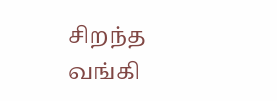சிறந்த வங்கி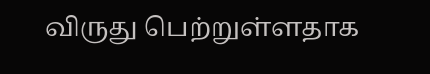விருது பெற்றுள்ளதாக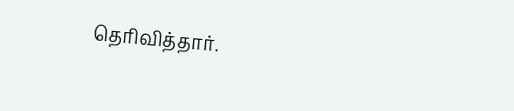தெரிவித்தார்.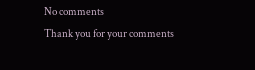No comments
Thank you for your comments